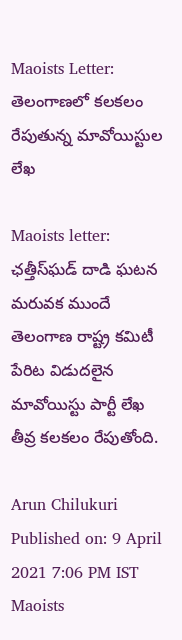Maoists Letter: తెలంగాణలో కలకలం రేపుతున్న మావోయిస్టుల లేఖ

Maoists letter: ఛత్తీస్‌ఘడ్ దాడి ఘటన మరువక ముందే తెలంగాణ రాష్ట్ర కమిటీ పేరిట విడుదలైన మావోయిస్టు పార్టీ లేఖ తీవ్ర కలకలం రేపుతోంది.

Arun Chilukuri
Published on: 9 April 2021 7:06 PM IST
Maoists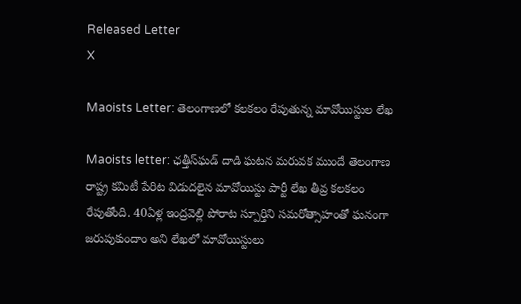Released Letter
X

Maoists Letter: తెలంగాణలో కలకలం రేపుతున్న మావోయిస్టుల లేఖ

Maoists letter: ఛత్తీస్‌ఘడ్ దాడి ఘటన మరువక ముందే తెలంగాణ రాష్ట్ర కమిటీ పేరిట విడుదలైన మావోయిస్టు పార్టీ లేఖ తీవ్ర కలకలం రేపుతోంది. 40ఏళ్ల ఇంద్రవెల్లి పోరాట స్పూర్తిని సమరోత్సాహంతో ఘనంగా జరుపుకుందాం అని లేఖలో మావోయిస్టులు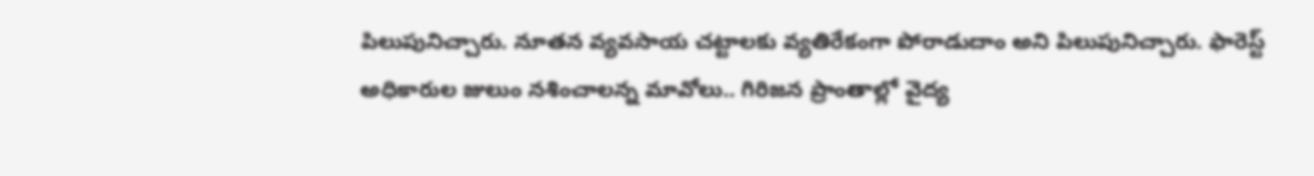పిలుపునిచ్చారు. నూతన వ్యవసాయ చట్టాలకు వ్యతిరేకంగా పోరాడుదాం అని పిలుపునిచ్చారు. ఫారెస్ట్ అధికారుల జులుం నశించాలన్న మావోలు.. గిరిజన ప్రాంతాల్లో వైద్య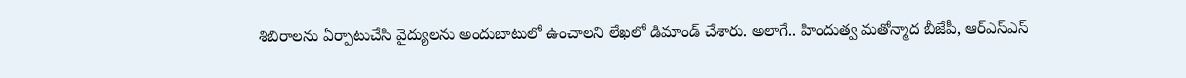శిబిరాలను ఏర్పాటుచేసి వైద్యులను అందుబాటులో ఉంచాలని లేఖలో డిమాండ్ చేశారు. అలాగే.. హిందుత్వ మతోన్మాద బీజేపీ, ఆర్ఎస్ఎస్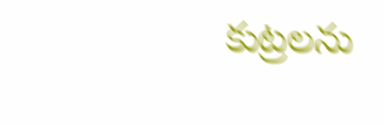కుట్రలను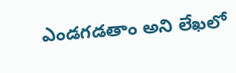ఎండగడతాం అని లేఖలో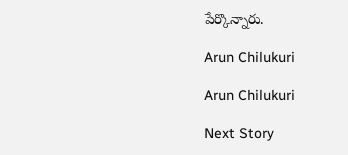పేర్కొన్నారు.

Arun Chilukuri

Arun Chilukuri

Next Story